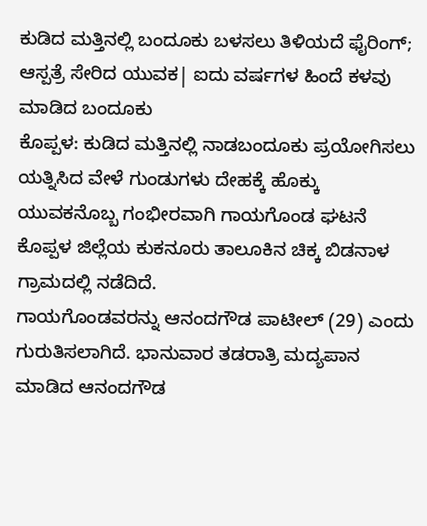ಕುಡಿದ ಮತ್ತಿನಲ್ಲಿ ಬಂದೂಕು ಬಳಸಲು ತಿಳಿಯದೆ ಫೈರಿಂಗ್; ಆಸ್ಪತ್ರೆ ಸೇರಿದ ಯುವಕ| ಐದು ವರ್ಷಗಳ ಹಿಂದೆ ಕಳವು ಮಾಡಿದ ಬಂದೂಕು
ಕೊಪ್ಪಳ: ಕುಡಿದ ಮತ್ತಿನಲ್ಲಿ ನಾಡಬಂದೂಕು ಪ್ರಯೋಗಿಸಲು ಯತ್ನಿಸಿದ ವೇಳೆ ಗುಂಡುಗಳು ದೇಹಕ್ಕೆ ಹೊಕ್ಕು ಯುವಕನೊಬ್ಬ ಗಂಭೀರವಾಗಿ ಗಾಯಗೊಂಡ ಘಟನೆ ಕೊಪ್ಪಳ ಜಿಲ್ಲೆಯ ಕುಕನೂರು ತಾಲೂಕಿನ ಚಿಕ್ಕ ಬಿಡನಾಳ ಗ್ರಾಮದಲ್ಲಿ ನಡೆದಿದೆ.
ಗಾಯಗೊಂಡವರನ್ನು ಆನಂದಗೌಡ ಪಾಟೀಲ್ (29) ಎಂದು ಗುರುತಿಸಲಾಗಿದೆ. ಭಾನುವಾರ ತಡರಾತ್ರಿ ಮದ್ಯಪಾನ ಮಾಡಿದ ಆನಂದಗೌಡ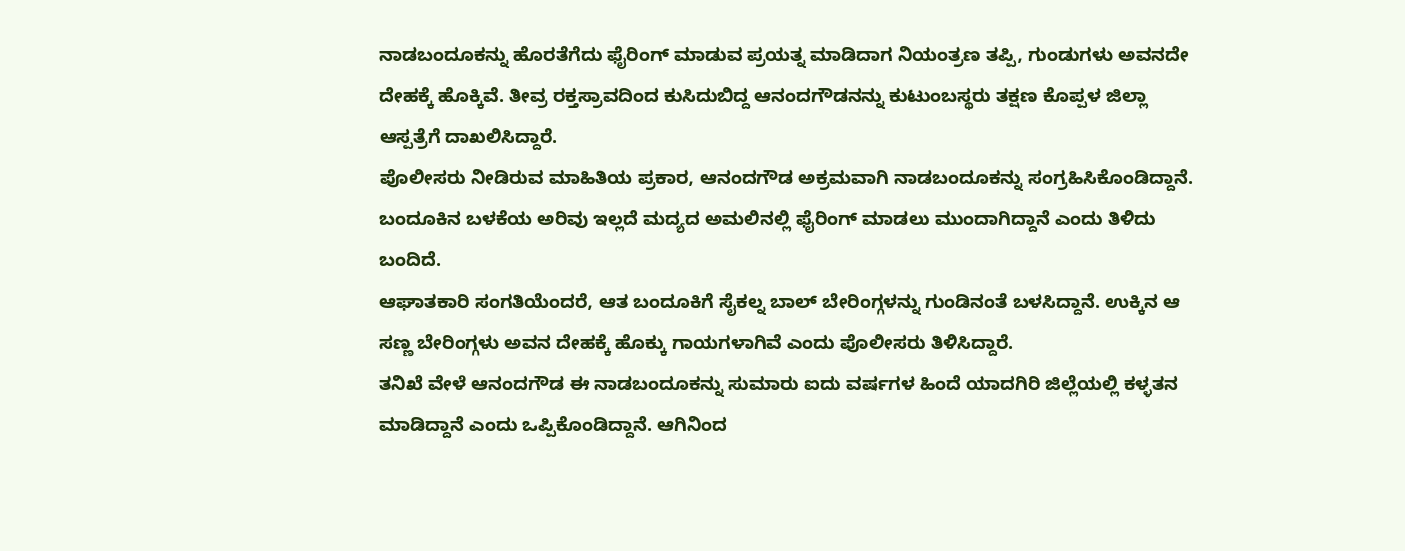ನಾಡಬಂದೂಕನ್ನು ಹೊರತೆಗೆದು ಫೈರಿಂಗ್ ಮಾಡುವ ಪ್ರಯತ್ನ ಮಾಡಿದಾಗ ನಿಯಂತ್ರಣ ತಪ್ಪಿ, ಗುಂಡುಗಳು ಅವನದೇ ದೇಹಕ್ಕೆ ಹೊಕ್ಕಿವೆ. ತೀವ್ರ ರಕ್ತಸ್ರಾವದಿಂದ ಕುಸಿದುಬಿದ್ದ ಆನಂದಗೌಡನನ್ನು ಕುಟುಂಬಸ್ಥರು ತಕ್ಷಣ ಕೊಪ್ಪಳ ಜಿಲ್ಲಾ ಆಸ್ಪತ್ರೆಗೆ ದಾಖಲಿಸಿದ್ದಾರೆ.
ಪೊಲೀಸರು ನೀಡಿರುವ ಮಾಹಿತಿಯ ಪ್ರಕಾರ, ಆನಂದಗೌಡ ಅಕ್ರಮವಾಗಿ ನಾಡಬಂದೂಕನ್ನು ಸಂಗ್ರಹಿಸಿಕೊಂಡಿದ್ದಾನೆ. ಬಂದೂಕಿನ ಬಳಕೆಯ ಅರಿವು ಇಲ್ಲದೆ ಮದ್ಯದ ಅಮಲಿನಲ್ಲಿ ಫೈರಿಂಗ್ ಮಾಡಲು ಮುಂದಾಗಿದ್ದಾನೆ ಎಂದು ತಿಳಿದು ಬಂದಿದೆ.
ಆಘಾತಕಾರಿ ಸಂಗತಿಯೆಂದರೆ, ಆತ ಬಂದೂಕಿಗೆ ಸೈಕಲ್ನ ಬಾಲ್ ಬೇರಿಂಗ್ಗಳನ್ನು ಗುಂಡಿನಂತೆ ಬಳಸಿದ್ದಾನೆ. ಉಕ್ಕಿನ ಆ ಸಣ್ಣ ಬೇರಿಂಗ್ಗಳು ಅವನ ದೇಹಕ್ಕೆ ಹೊಕ್ಕು ಗಾಯಗಳಾಗಿವೆ ಎಂದು ಪೊಲೀಸರು ತಿಳಿಸಿದ್ದಾರೆ.
ತನಿಖೆ ವೇಳೆ ಆನಂದಗೌಡ ಈ ನಾಡಬಂದೂಕನ್ನು ಸುಮಾರು ಐದು ವರ್ಷಗಳ ಹಿಂದೆ ಯಾದಗಿರಿ ಜಿಲ್ಲೆಯಲ್ಲಿ ಕಳ್ಳತನ ಮಾಡಿದ್ದಾನೆ ಎಂದು ಒಪ್ಪಿಕೊಂಡಿದ್ದಾನೆ. ಆಗಿನಿಂದ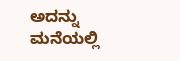ಅದನ್ನು ಮನೆಯಲ್ಲಿ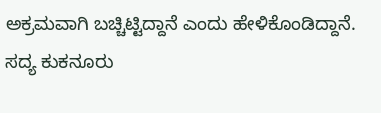ಅಕ್ರಮವಾಗಿ ಬಚ್ಚಿಟ್ಟಿದ್ದಾನೆ ಎಂದು ಹೇಳಿಕೊಂಡಿದ್ದಾನೆ.
ಸದ್ಯ ಕುಕನೂರು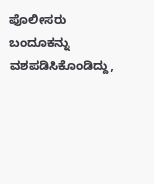ಪೊಲೀಸರು ಬಂದೂಕನ್ನು ವಶಪಡಿಸಿಕೊಂಡಿದ್ದು,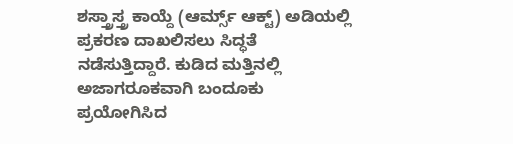ಶಸ್ತ್ರಾಸ್ತ್ರ ಕಾಯ್ದೆ (ಆರ್ಮ್ಸ್ ಆಕ್ಟ್) ಅಡಿಯಲ್ಲಿ ಪ್ರಕರಣ ದಾಖಲಿಸಲು ಸಿದ್ಧತೆ ನಡೆಸುತ್ತಿದ್ದಾರೆ. ಕುಡಿದ ಮತ್ತಿನಲ್ಲಿ ಅಜಾಗರೂಕವಾಗಿ ಬಂದೂಕು ಪ್ರಯೋಗಿಸಿದ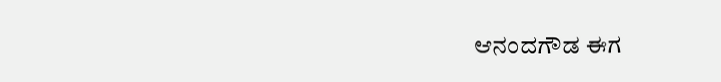ಆನಂದಗೌಡ ಈಗ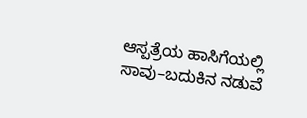ಆಸ್ಪತ್ರೆಯ ಹಾಸಿಗೆಯಲ್ಲಿ ಸಾವು–ಬದುಕಿನ ನಡುವೆ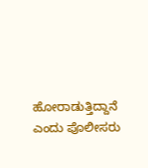ಹೋರಾಡುತ್ತಿದ್ದಾನೆ ಎಂದು ಪೊಲೀಸರು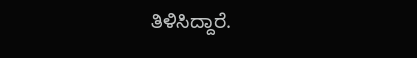ತಿಳಿಸಿದ್ದಾರೆ.